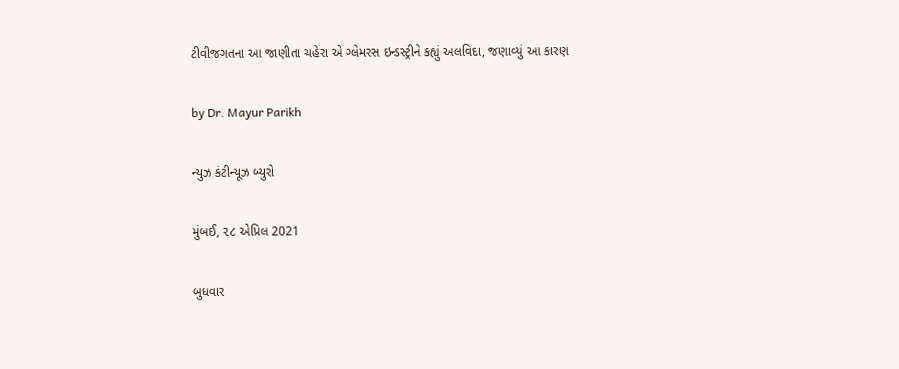ટીવીજગતના આ જાણીતા ચહેરા એ ગ્લેમરસ ઇન્ડસ્ટ્રીને કહ્યું અલવિદા, જણાવ્યું આ કારણ

by Dr. Mayur Parikh

ન્યુઝ કંટીન્યૂઝ બ્યુરો

મુંબઈ, ૨૮ એપ્રિલ 2021

બુધવાર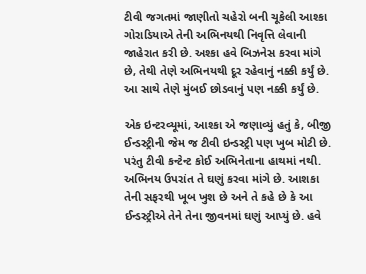ટીવી જગતમાં જાણીતો ચહેરો બની ચૂકેલી આશ્કા ગોરાડિયાએ તેની અભિનયથી નિવૃત્તિ લેવાની જાહેરાત કરી છે. અશ્કા હવે બિઝનેસ કરવા માંગે છે, તેથી તેણે અભિનયથી દૂર રહેવાનું નક્કી કર્યું છે. આ સાથે તેણે મુંબઈ છોડવાનું પણ નક્કી કર્યું છે.

એક ઇન્ટરવ્યૂમાં, આશ્કા એ જણાવ્યું હતું કે, બીજી ઈન્ડસ્ટ્રીની જેમ જ ટીવી ઇન્ડસ્ટ્રી પણ ખુબ મોટી છે. પરંતુ ટીવી કન્ટેન્ટ કોઈ અભિનેતાના હાથમાં નથી. અભિનય ઉપરાંત તે ઘણું કરવા માંગે છે. આશકા તેની સફરથી ખૂબ ખુશ છે અને તે કહે છે કે આ ઈન્ડસ્ટ્રીએ તેને તેના જીવનમાં ઘણું આપ્યું છે. હવે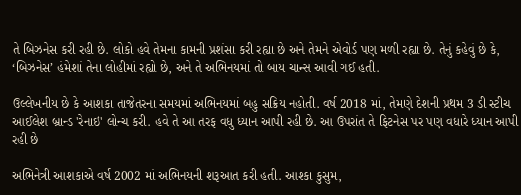તે બિઝનેસ કરી રહી છે. લોકો હવે તેમના કામની પ્રશંસા કરી રહ્યા છે અને તેમને એવોર્ડ પણ મળી રહ્યા છે. તેનું કહેવું છે કે, ‘બિઝનેસ’ હંમેશાં તેના લોહીમાં રહ્યો છે, અને તે અભિનયમાં તો બાય ચાન્સ આવી ગઈ હતી.

ઉલ્લેખનીય છે કે આશકા તાજેતરના સમયમાં અભિનયમાં બહુ સક્રિય નહોતી. વર્ષ 2018 માં, તેમણે દેશની પ્રથમ 3 ડી સ્ટીચ આઈલેશ બ્રાન્ડ 'રેનાઇ' લોન્ચ કરી. હવે તે આ તરફ વધુ ધ્યાન આપી રહી છે. આ ઉપરાંત તે ફિટનેસ પર પણ વધારે ધ્યાન આપી રહી છે

અભિનેત્રી આશકાએ વર્ષ 2002 માં અભિનયની શરૂઆત કરી હતી. આશ્કા કુસુમ,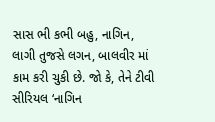સાસ ભી કભી બહુ, નાગિન, લાગી તુજસે લગન, બાલવીર માં કામ કરી ચુકી છે. જો કે, તેને ટીવી સીરિયલ ‘નાગિન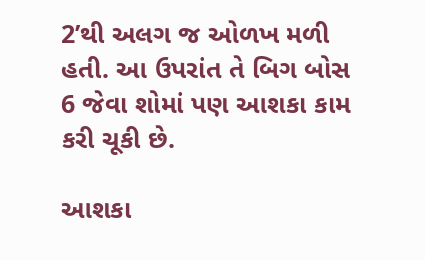2’થી અલગ જ ઓળખ મળી હતી. આ ઉપરાંત તે બિગ બોસ 6 જેવા શોમાં પણ આશકા કામ કરી ચૂકી છે.

આશકા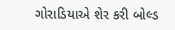ગોરાડિયાએ શેર કરી બોલ્ડ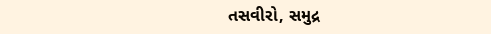તસવીરો, સમુદ્ર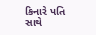કિનારે પતિ સાથે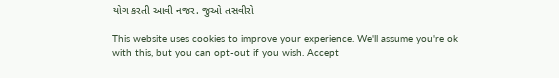યોગ કરતી આવી નજર. જુઓ તસવીરો

This website uses cookies to improve your experience. We'll assume you're ok with this, but you can opt-out if you wish. Accept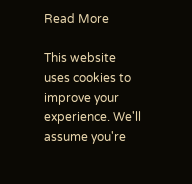Read More

This website uses cookies to improve your experience. We'll assume you're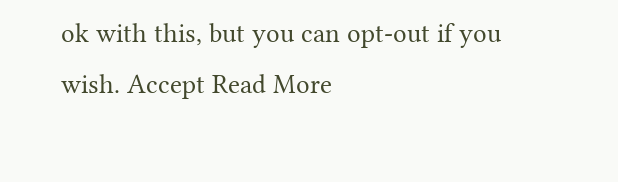ok with this, but you can opt-out if you wish. Accept Read More